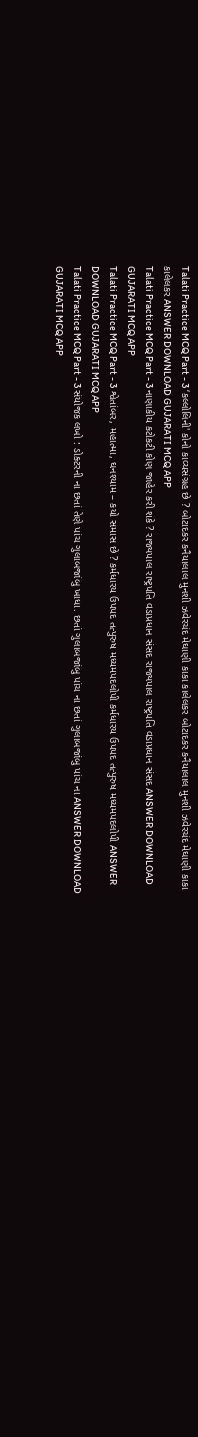Talati Practice MCQ Part - 3 ‘કલ્લોલિની' કોનો કાવ્યસંગ્રહ છે ? બોટાદકર કનૈયાલાલ મુનશી ઝવેરચંદ મેઘાણી કાકા કાલેલકર બોટાદકર કનૈયાલાલ મુનશી ઝવેરચંદ મેઘાણી કાકા કાલેલકર ANSWER DOWNLOAD GUJARATI MCQ APP
Talati Practice MCQ Part - 3 નાણાકીય કટોકટી કોણ જાહેર કરી શકે ? રાજ્યપાલ રાષ્ટ્રપતિ વડાપ્રધાન સંસદ રાજ્યપાલ રાષ્ટ્રપતિ વડાપ્રધાન સંસદ ANSWER DOWNLOAD GUJARATI MCQ APP
Talati Practice MCQ Part - 3 શ્વેતાંબર, મહાત્મા, ઘનશ્યામ – કયો સમાસ છે ? કર્મધારય ઉપપદ તત્પુરુષ મધ્યમપદલોપી કર્મધારય ઉપપદ તત્પુરુષ મધ્યમપદલોપી ANSWER DOWNLOAD GUJARATI MCQ APP
Talati Practice MCQ Part - 3 સંયોજક લખો : ડોક્ટરની ના છતાં તેણે પાંચ ગુલાબજાંબુ ખાધા. છતાં ગુલાબજાંબુ પાંચ ના છતાં ગુલાબજાંબુ પાંચ ના ANSWER DOWNLOAD GUJARATI MCQ APP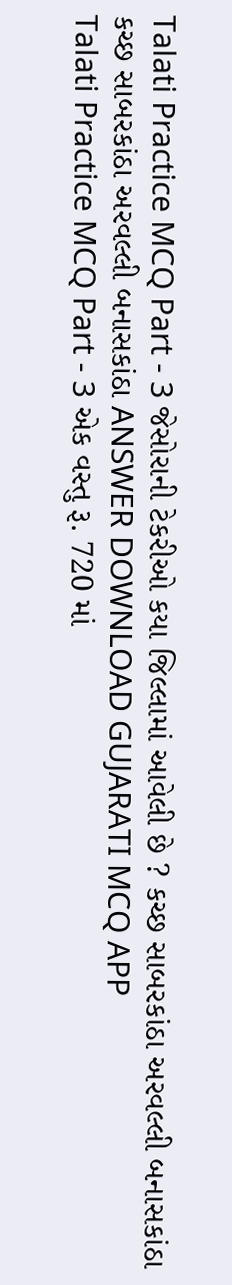Talati Practice MCQ Part - 3 જેસોરાની ટેકરીઓ કયા જિલ્લામાં આવેલી છે ? કચ્છ સાબરકાંઠા અરવલ્લી બનાસકાંઠા કચ્છ સાબરકાંઠા અરવલ્લી બનાસકાંઠા ANSWER DOWNLOAD GUJARATI MCQ APP
Talati Practice MCQ Part - 3 એક વસ્તુ રૂ. 720 માં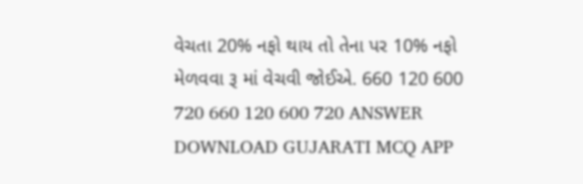વેચતા 20% નફો થાય તો તેના પર 10% નફો મેળવવા રૂ માં વેચવી જોઈએ. 660 120 600 720 660 120 600 720 ANSWER DOWNLOAD GUJARATI MCQ APP